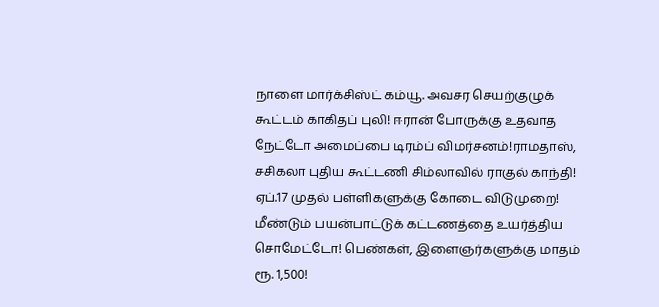நாளை மார்க்சிஸ்ட் கம்யூ. அவசர செயற்குழுக் கூட்டம் காகிதப் புலி! ஈரான் போருக்கு உதவாத நேட்டோ அமைப்பை டிரம்ப் விமர்சனம்!ராமதாஸ், சசிகலா புதிய கூட்டணி சிம்லாவில் ராகுல் காந்தி! ஏப்.17 முதல் பள்ளிகளுக்கு கோடை விடுமுறை! மீண்டும் பயன்பாட்டுக் கட்டணத்தை உயர்த்திய சொமேட்டோ! பெண்கள், இளைஞர்களுக்கு மாதம் ரூ. 1,500!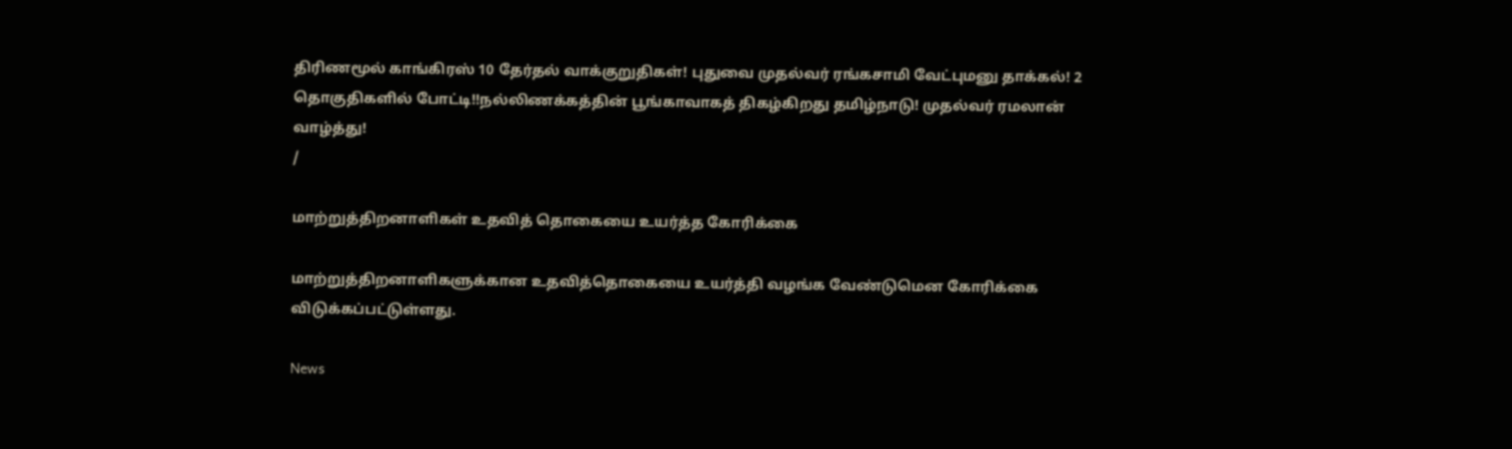திரிணமூல் காங்கிரஸ் 10 தேர்தல் வாக்குறுதிகள்! புதுவை முதல்வர் ரங்கசாமி வேட்புமனு தாக்கல்! 2 தொகுதிகளில் போட்டி!!நல்லிணக்கத்தின் பூங்காவாகத் திகழ்கிறது தமிழ்நாடு! முதல்வர் ரமலான் வாழ்த்து!
/

மாற்றுத்திறனாளிகள் உதவித் தொகையை உயர்த்த கோரிக்கை

மாற்றுத்திறனாளிகளுக்கான உதவித்தொகையை உயர்த்தி வழங்க வேண்டுமென கோரிக்கை விடுக்கப்பட்டுள்ளது.

News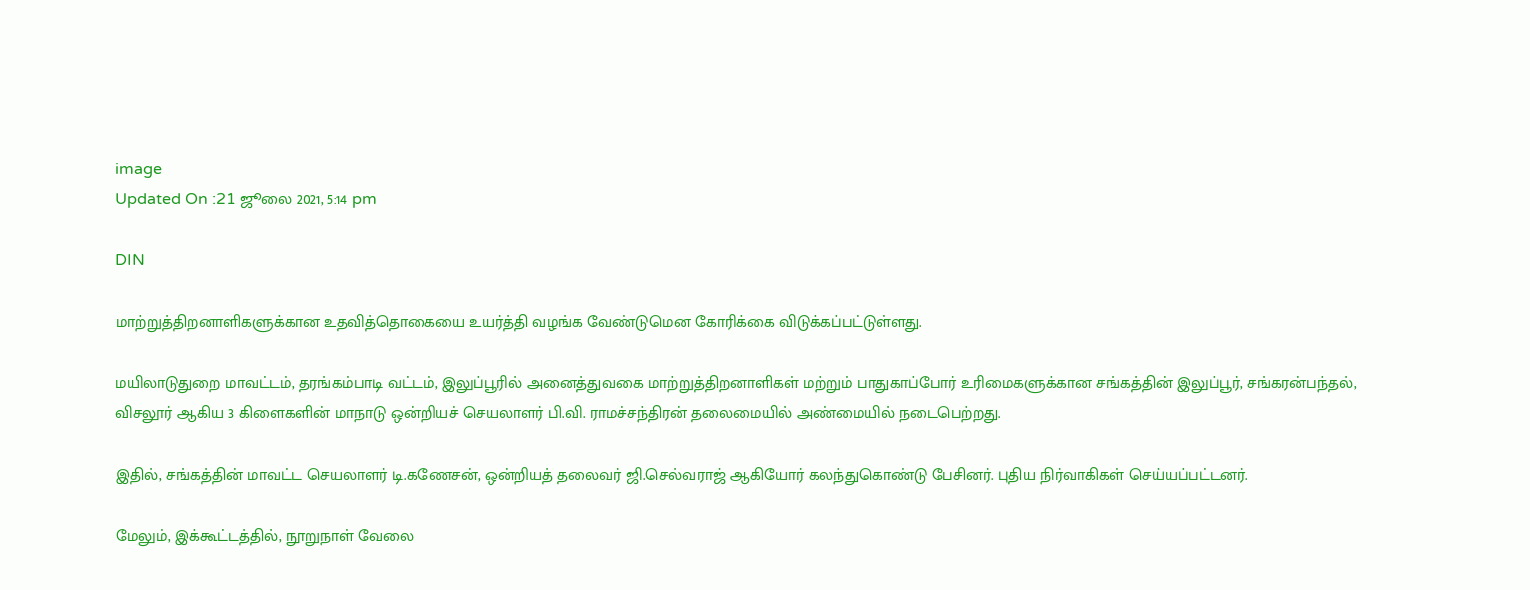image
Updated On :21 ஜூலை 2021, 5:14 pm

DIN

மாற்றுத்திறனாளிகளுக்கான உதவித்தொகையை உயர்த்தி வழங்க வேண்டுமென கோரிக்கை விடுக்கப்பட்டுள்ளது.

மயிலாடுதுறை மாவட்டம், தரங்கம்பாடி வட்டம், இலுப்பூரில் அனைத்துவகை மாற்றுத்திறனாளிகள் மற்றும் பாதுகாப்போர் உரிமைகளுக்கான சங்கத்தின் இலுப்பூர், சங்கரன்பந்தல், விசலூர் ஆகிய 3 கிளைகளின் மாநாடு ஒன்றியச் செயலாளர் பி.வி. ராமச்சந்திரன் தலைமையில் அண்மையில் நடைபெற்றது.

இதில், சங்கத்தின் மாவட்ட செயலாளர் டி.கணேசன், ஒன்றியத் தலைவர் ஜி.செல்வராஜ் ஆகியோர் கலந்துகொண்டு பேசினர். புதிய நிர்வாகிகள் செய்யப்பட்டனர்.

மேலும், இக்கூட்டத்தில், நூறுநாள் வேலை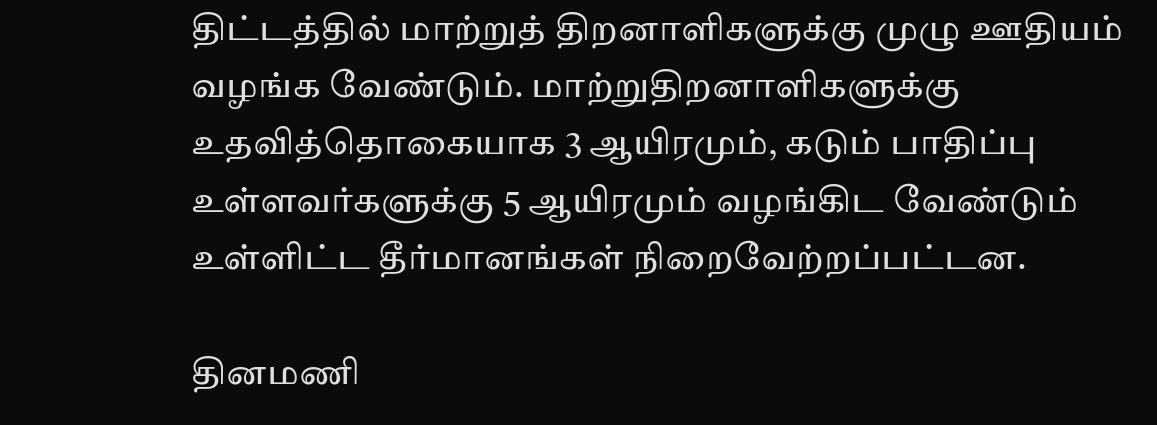திட்டத்தில் மாற்றுத் திறனாளிகளுக்கு முழு ஊதியம் வழங்க வேண்டும். மாற்றுதிறனாளிகளுக்கு உதவித்தொகையாக 3 ஆயிரமும், கடும் பாதிப்பு உள்ளவர்களுக்கு 5 ஆயிரமும் வழங்கிட வேண்டும் உள்ளிட்ட தீர்மானங்கள் நிறைவேற்றப்பட்டன.

தினமணி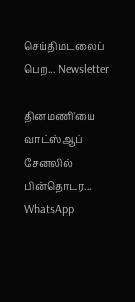செய்திமடலைப் பெற... Newsletter

தினமணி'யை வாட்ஸ்ஆப் சேனலில் பின்தொடர... WhatsApp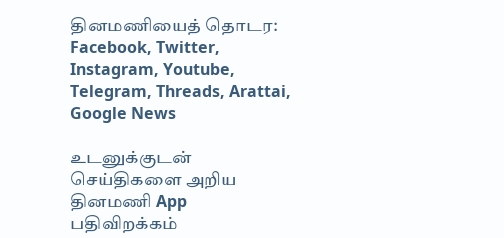தினமணியைத் தொடர: Facebook, Twitter, Instagram, Youtube, Telegram, Threads, Arattai, Google News

உடனுக்குடன் செய்திகளை அறிய தினமணி App பதிவிறக்கம்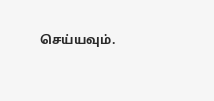செய்யவும்.